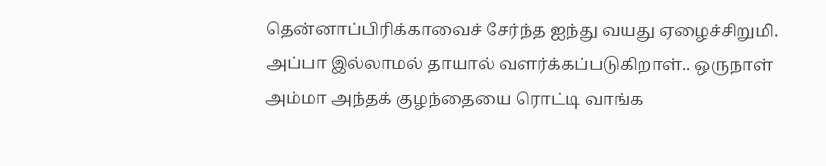தென்னாப்பிரிக்காவைச் சேர்ந்த ஐந்து வயது ஏழைச்சிறுமி. அப்பா இல்லாமல் தாயால் வளர்க்கப்படுகிறாள்.. ஒருநாள் அம்மா அந்தக் குழந்தையை ரொட்டி வாங்க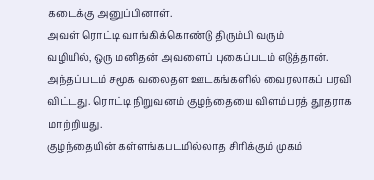கடைக்கு அனுப்பினாள்.
அவள் ரொட்டி வாங்கிக்கொண்டு திரும்பி வரும்
வழியில், ஒரு மனிதன் அவளைப் புகைப்படம் எடுத்தான். அந்தப்படம் சமூக வலைதள ஊடகங்களில் வைரலாகப் பரவி விட்டது. ரொட்டி நிறுவனம் குழந்தையை விளம்பரத் தூதராக மாற்றியது.
குழந்தையின் கள்ளங்கபடமில்லாத சிரிக்கும் முகம்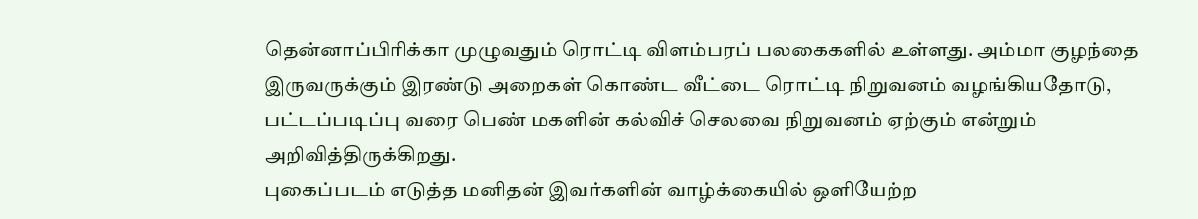தென்னாப்பிரிக்கா முழுவதும் ரொட்டி விளம்பரப் பலகைகளில் உள்ளது. அம்மா குழந்தை இருவருக்கும் இரண்டு அறைகள் கொண்ட வீட்டை ரொட்டி நிறுவனம் வழங்கியதோடு, பட்டப்படிப்பு வரை பெண் மகளின் கல்விச் செலவை நிறுவனம் ஏற்கும் என்றும் அறிவித்திருக்கிறது.
புகைப்படம் எடுத்த மனிதன் இவர்களின் வாழ்க்கையில் ஒளியேற்ற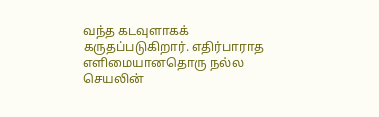வந்த கடவுளாகக் கருதப்படுகிறார். எதிர்பாராத எளிமையானதொரு நல்ல செயலின்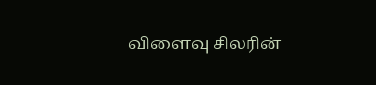விளைவு சிலரின்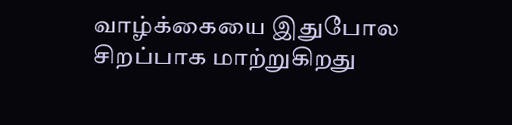வாழ்க்கையை இதுபோல சிறப்பாக மாற்றுகிறது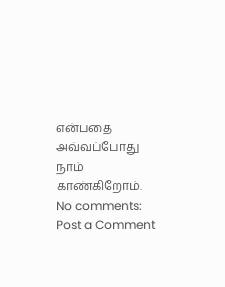என்பதை அவ்வப்போது நாம் காண்கிறோம்.
No comments:
Post a Comment